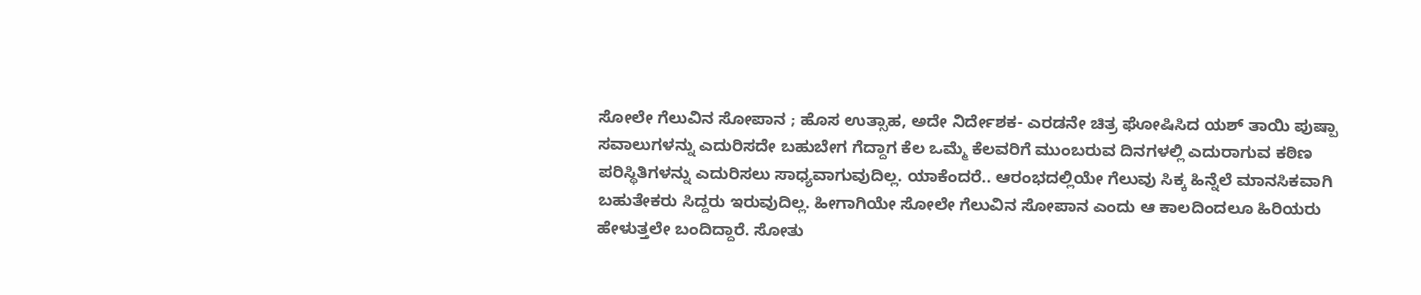ಸೋಲೇ ಗೆಲುವಿನ ಸೋಪಾನ ; ಹೊಸ ಉತ್ಸಾಹ, ಅದೇ ನಿರ್ದೇಶಕ- ಎರಡನೇ ಚಿತ್ರ ಘೋಷಿಸಿದ ಯಶ್ ತಾಯಿ ಪುಷ್ಪಾ
ಸವಾಲುಗಳನ್ನು ಎದುರಿಸದೇ ಬಹುಬೇಗ ಗೆದ್ದಾಗ ಕೆಲ ಒಮ್ಮೆ ಕೆಲವರಿಗೆ ಮುಂಬರುವ ದಿನಗಳಲ್ಲಿ ಎದುರಾಗುವ ಕಠಿಣ ಪರಿಸ್ಥಿತಿಗಳನ್ನು ಎದುರಿಸಲು ಸಾಧ್ಯವಾಗುವುದಿಲ್ಲ. ಯಾಕೆಂದರೆ.. ಆರಂಭದಲ್ಲಿಯೇ ಗೆಲುವು ಸಿಕ್ಕ ಹಿನ್ನೆಲೆ ಮಾನಸಿಕವಾಗಿ ಬಹುತೇಕರು ಸಿದ್ದರು ಇರುವುದಿಲ್ಲ. ಹೀಗಾಗಿಯೇ ಸೋಲೇ ಗೆಲುವಿನ ಸೋಪಾನ ಎಂದು ಆ ಕಾಲದಿಂದಲೂ ಹಿರಿಯರು ಹೇಳುತ್ತಲೇ ಬಂದಿದ್ದಾರೆ. ಸೋತು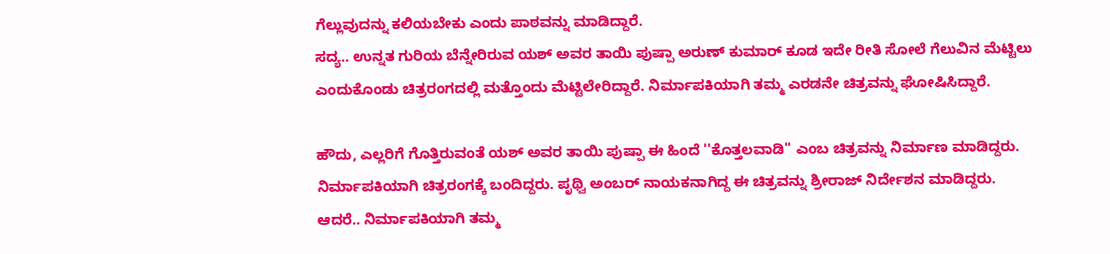ಗೆಲ್ಲುವುದನ್ನು ಕಲಿಯಬೇಕು ಎಂದು ಪಾಠವನ್ನು ಮಾಡಿದ್ದಾರೆ.
ಸದ್ಯ.. ಉನ್ನತ ಗುರಿಯ ಬೆನ್ನೇರಿರುವ ಯಶ್ ಅವರ ತಾಯಿ ಪುಷ್ಪಾ ಅರುಣ್ ಕುಮಾರ್ ಕೂಡ ಇದೇ ರೀತಿ ಸೋಲೆ ಗೆಲುವಿನ ಮೆಟ್ಟಿಲು ಎಂದುಕೊಂಡು ಚಿತ್ರರಂಗದಲ್ಲಿ ಮತ್ತೊಂದು ಮೆಟ್ಟಿಲೇರಿದ್ದಾರೆ. ನಿರ್ಮಾಪಕಿಯಾಗಿ ತಮ್ಮ ಎರಡನೇ ಚಿತ್ರವನ್ನು ಘೋಷಿಸಿದ್ದಾರೆ.

ಹೌದು, ಎಲ್ಲರಿಗೆ ಗೊತ್ತಿರುವಂತೆ ಯಶ್ ಅವರ ತಾಯಿ ಪುಷ್ಪಾ ಈ ಹಿಂದೆ ''ಕೊತ್ತಲವಾಡಿ'' ಎಂಬ ಚಿತ್ರವನ್ನು ನಿರ್ಮಾಣ ಮಾಡಿದ್ದರು. ನಿರ್ಮಾಪಕಿಯಾಗಿ ಚಿತ್ರರಂಗಕ್ಕೆ ಬಂದಿದ್ದರು. ಪೃಥ್ವಿ ಅಂಬರ್ ನಾಯಕನಾಗಿದ್ದ ಈ ಚಿತ್ರವನ್ನು ಶ್ರೀರಾಜ್ ನಿರ್ದೇಶನ ಮಾಡಿದ್ದರು.
ಆದರೆ.. ನಿರ್ಮಾಪಕಿಯಾಗಿ ತಮ್ಮ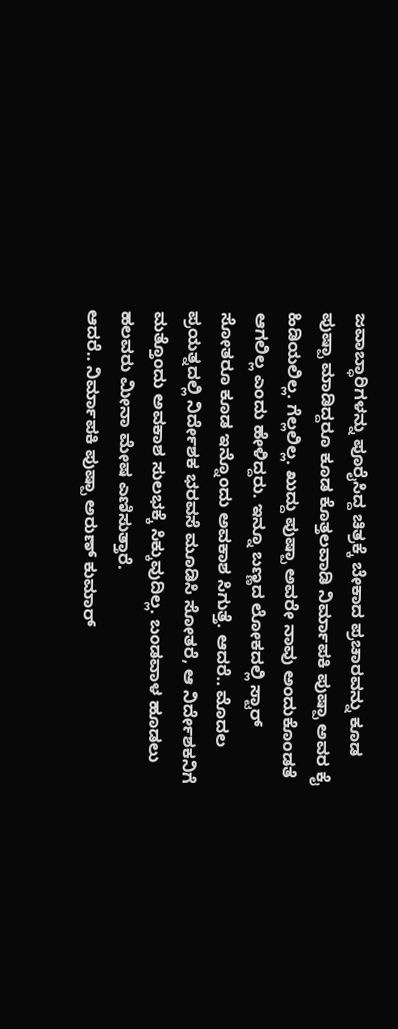ಜವಾಬ್ಧಾರಿಗಳನ್ನು ಪೂರೈಸಿದ್ದ ಚಿತ್ರಕ್ಕೆ ಬೇಕಾದ ಪ್ರಚಾರವನ್ನು ಕೂಡ ಪುಷ್ಪಾ ಮಾಡಿದ್ದರೂ ಕೂಡ ಕೊತ್ತಲವಾಡಿ ನಿರ್ಮಾಪಕಿ ಪುಷ್ಪಾ ಅವರ ಕೈ ಹಿಡಿಯಲಿಲ್ಲ. ಗೆಲ್ಲಲಿಲ್ಲ. ಖುದ್ದು ಪುಷ್ಪಾ ಅವರೇ ನಾವು ಅಂದುಕೊಂಡತೆ ಆಗಲಿಲ್ಲ ಎಂದು ಹೇಳಿದ್ದರು. ಇನ್ನೂ ಬಣ್ಣದ ಲೋಕದಲ್ಲಿ ಸ್ಟಾರ್ ಸೋತರೂ ಕೂಡ ಇನ್ನೊಂದು ಅವಕಾಶ ಸಿಗುತ್ತೆ. ಆದರೆ.. ಮೊದಲ ಪ್ರಯತ್ನದಲ್ಲಿ ನಿರ್ದೇಶಕ ಭರವಸೆ ಮೂಡಿಸಿ ಸೋತರೆ, ಆ ನಿರ್ದೇಶಕನಿಗೆ ಮತ್ತೊಂದು ಅವಕಾಶ ಸುಲಭಕ್ಕೆ ಸಿಕ್ಕುವುದಿಲ್ಲ. ಬಂಡವಾಳ ಹೂಡಲು ಹಲವರು ಮೀನಾ ಮೇಷ ಎಣಿಸುತ್ತಾರೆ.
ಆದರೆ.. ನಿರ್ಮಾಪಕಿ ಪುಷ್ಪಾ ಅರುಣ್ ಕುಮಾರ್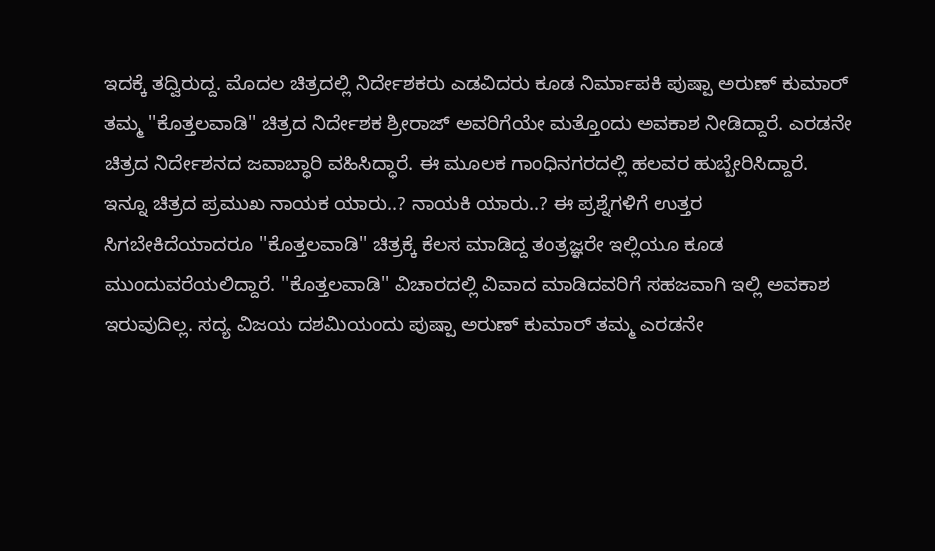ಇದಕ್ಕೆ ತದ್ವಿರುದ್ದ. ಮೊದಲ ಚಿತ್ರದಲ್ಲಿ ನಿರ್ದೇಶಕರು ಎಡವಿದರು ಕೂಡ ನಿರ್ಮಾಪಕಿ ಪುಷ್ಪಾ ಅರುಣ್ ಕುಮಾರ್ ತಮ್ಮ ''ಕೊತ್ತಲವಾಡಿ'' ಚಿತ್ರದ ನಿರ್ದೇಶಕ ಶ್ರೀರಾಜ್ ಅವರಿಗೆಯೇ ಮತ್ತೊಂದು ಅವಕಾಶ ನೀಡಿದ್ದಾರೆ. ಎರಡನೇ ಚಿತ್ರದ ನಿರ್ದೇಶನದ ಜವಾಬ್ಧಾರಿ ವಹಿಸಿದ್ಧಾರೆ. ಈ ಮೂಲಕ ಗಾಂಧಿನಗರದಲ್ಲಿ ಹಲವರ ಹುಬ್ಬೇರಿಸಿದ್ದಾರೆ.
ಇನ್ನೂ ಚಿತ್ರದ ಪ್ರಮುಖ ನಾಯಕ ಯಾರು..? ನಾಯಕಿ ಯಾರು..? ಈ ಪ್ರಶ್ನೆಗಳಿಗೆ ಉತ್ತರ ಸಿಗಬೇಕಿದೆಯಾದರೂ ''ಕೊತ್ತಲವಾಡಿ'' ಚಿತ್ರಕ್ಕೆ ಕೆಲಸ ಮಾಡಿದ್ದ ತಂತ್ರಜ್ಞರೇ ಇಲ್ಲಿಯೂ ಕೂಡ ಮುಂದುವರೆಯಲಿದ್ದಾರೆ. ''ಕೊತ್ತಲವಾಡಿ'' ವಿಚಾರದಲ್ಲಿ ವಿವಾದ ಮಾಡಿದವರಿಗೆ ಸಹಜವಾಗಿ ಇಲ್ಲಿ ಅವಕಾಶ ಇರುವುದಿಲ್ಲ. ಸದ್ಯ ವಿಜಯ ದಶಮಿಯಂದು ಪುಷ್ಪಾ ಅರುಣ್ ಕುಮಾರ್ ತಮ್ಮ ಎರಡನೇ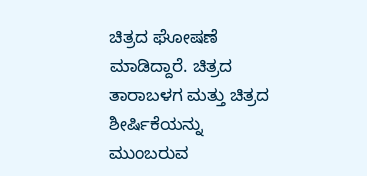ಚಿತ್ರದ ಘೋಷಣೆ ಮಾಡಿದ್ದಾರೆ. ಚಿತ್ರದ ತಾರಾಬಳಗ ಮತ್ತು ಚಿತ್ರದ ಶೀರ್ಷಿಕೆಯನ್ನು ಮುಂಬರುವ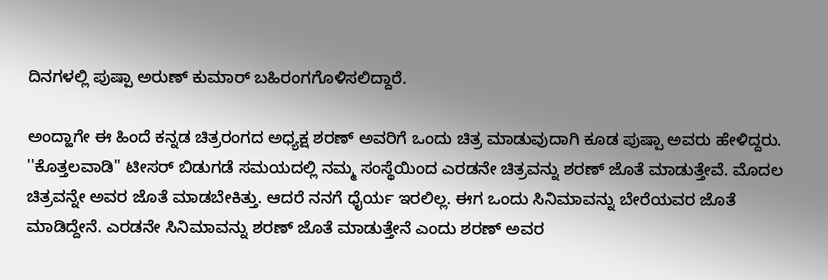ದಿನಗಳಲ್ಲಿ ಪುಷ್ಪಾ ಅರುಣ್ ಕುಮಾರ್ ಬಹಿರಂಗಗೊಳಿಸಲಿದ್ದಾರೆ.

ಅಂದ್ಹಾಗೇ ಈ ಹಿಂದೆ ಕನ್ನಡ ಚಿತ್ರರಂಗದ ಅಧ್ಯಕ್ಷ ಶರಣ್ ಅವರಿಗೆ ಒಂದು ಚಿತ್ರ ಮಾಡುವುದಾಗಿ ಕೂಡ ಪುಷ್ಪಾ ಅವರು ಹೇಳಿದ್ದರು. ''ಕೊತ್ತಲವಾಡಿ'' ಟೀಸರ್ ಬಿಡುಗಡೆ ಸಮಯದಲ್ಲಿ ನಮ್ಮ ಸಂಸ್ಥೆಯಿಂದ ಎರಡನೇ ಚಿತ್ರವನ್ನು ಶರಣ್ ಜೊತೆ ಮಾಡುತ್ತೇವೆ. ಮೊದಲ ಚಿತ್ರವನ್ನೇ ಅವರ ಜೊತೆ ಮಾಡಬೇಕಿತ್ತು. ಆದರೆ ನನಗೆ ಧೈರ್ಯ ಇರಲಿಲ್ಲ. ಈಗ ಒಂದು ಸಿನಿಮಾವನ್ನು ಬೇರೆಯವರ ಜೊತೆ ಮಾಡಿದ್ದೇನೆ. ಎರಡನೇ ಸಿನಿಮಾವನ್ನು ಶರಣ್ ಜೊತೆ ಮಾಡುತ್ತೇನೆ ಎಂದು ಶರಣ್ ಅವರ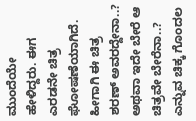ಮುಂದೆಯೇ ಹೇಳಿದ್ದರು. ಈಗ ಎರಡನೇ ಚಿತ್ರ ಘೋಷಣೆಯಾಗಿದೆ. ಹೀಗಾಗಿ ಈ ಚಿತ್ರ ಶರಣ್ ಅವರದ್ದೇನಾ..? ಅಥವಾ ಇದೇ ಬೇರೆ ಆ ಚಿತ್ರವೇ ಬೇರೆನಾ..? ಎನ್ನುವ ಚಿಕ್ಕ ಗೊಂದಲ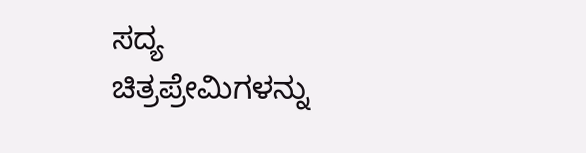ಸದ್ಯ ಚಿತ್ರಪ್ರೇಮಿಗಳನ್ನು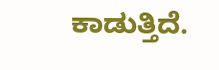ಕಾಡುತ್ತಿದೆ.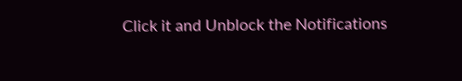Click it and Unblock the Notifications